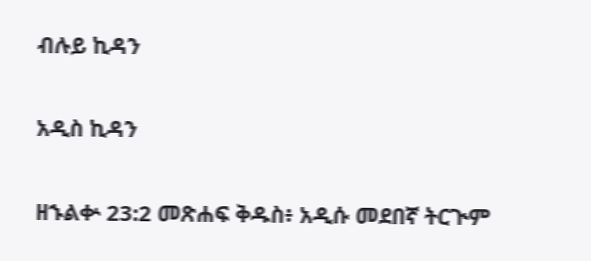ብሉይ ኪዳን

አዲስ ኪዳን

ዘኁልቍ 23:2 መጽሐፍ ቅዱስ፥ አዲሱ መደበኛ ትርጒም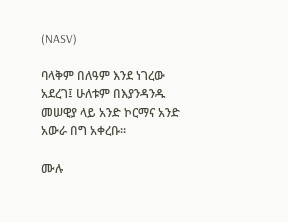(NASV)

ባላቅም በለዓም እንደ ነገረው አደረገ፤ ሁለቱም በእያንዳንዱ መሠዊያ ላይ አንድ ኮርማና አንድ አውራ በግ አቀረቡ።

ሙሉ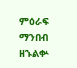ምዕራፍ ማንበብ ዘኁልቍ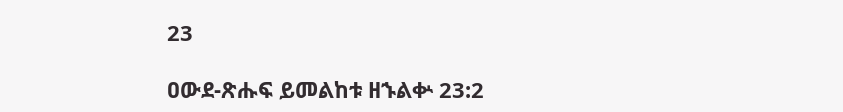23

ዐውደ-ጽሑፍ ይመልከቱ ዘኁልቍ 23:2